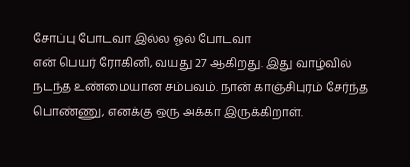சோப்பு போடவா இல்ல ஓல் போடவா
என் பெயர் ரோகினி, வயது 27 ஆகிறது. இது வாழ்வில் நடந்த உண்மையான சம்பவம். நான் காஞ்சிபுரம் சேர்ந்த பொண்ணு, எனக்கு ஒரு அக்கா இருக்கிறாள்.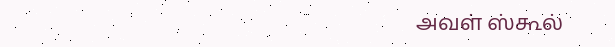அவள் ஸ்கூல்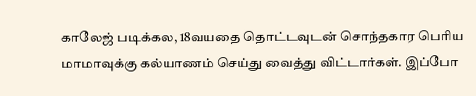காலேஜ் படிக்கல, 18வயதை தொட்டவுடன் சொந்தகார பெரிய மாமாவுக்கு கல்யாணம் செய்து வைத்து விட்டார்கள். இப்போ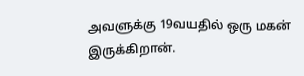அவளுக்கு 19வயதில் ஒரு மகன் இருக்கிறான்.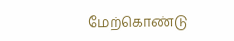மேற்கொண்டு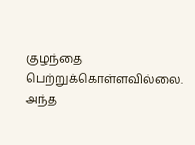குழந்தை பெற்றுக்கொள்ளவில்லை. அந்த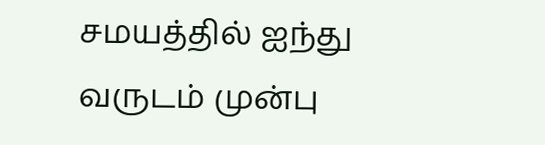சமயத்தில் ஐந்து வருடம் முன்பு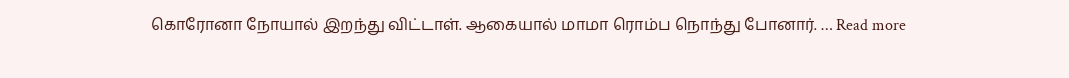கொரோனா நோயால் இறந்து விட்டாள். ஆகையால் மாமா ரொம்ப நொந்து போனார். … Read more